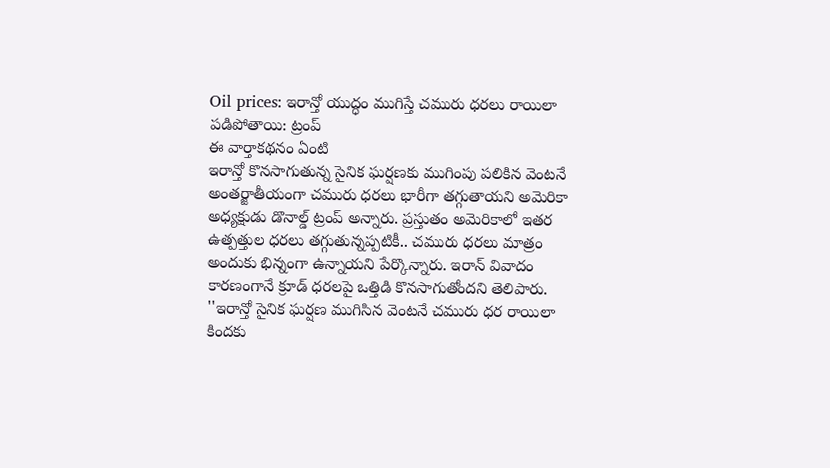Oil prices: ఇరాన్తో యుద్ధం ముగిస్తే చమురు ధరలు రాయిలా పడిపోతాయి: ట్రంప్
ఈ వార్తాకథనం ఏంటి
ఇరాన్తో కొనసాగుతున్న సైనిక ఘర్షణకు ముగింపు పలికిన వెంటనే అంతర్జాతీయంగా చమురు ధరలు భారీగా తగ్గుతాయని అమెరికా అధ్యక్షుడు డొనాల్డ్ ట్రంప్ అన్నారు. ప్రస్తుతం అమెరికాలో ఇతర ఉత్పత్తుల ధరలు తగ్గుతున్నప్పటికీ.. చమురు ధరలు మాత్రం అందుకు భిన్నంగా ఉన్నాయని పేర్కొన్నారు. ఇరాన్ వివాదం కారణంగానే క్రూడ్ ధరలపై ఒత్తిడి కొనసాగుతోందని తెలిపారు. ''ఇరాన్తో సైనిక ఘర్షణ ముగిసిన వెంటనే చమురు ధర రాయిలా కిందకు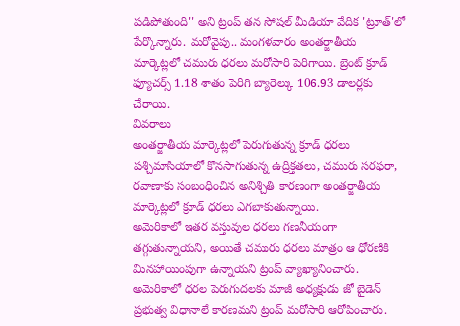పడిపోతుంది'' అని ట్రంప్ తన సోషల్ మీడియా వేదిక 'ట్రూత్'లో పేర్కొన్నారు. మరోవైపు.. మంగళవారం అంతర్జాతీయ మార్కెట్లలో చమురు ధరలు మరోసారి పెరిగాయి. బ్రెంట్ క్రూడ్ ఫ్యూచర్స్ 1.18 శాతం పెరిగి బ్యారెల్కు 106.93 డాలర్లకు చేరాయి.
వివరాలు
అంతర్జాతీయ మార్కెట్లలో పెరుగుతున్న క్రూడ్ ధరలు
పశ్చిమాసియాలో కొనసాగుతున్న ఉద్రిక్తతలు, చమురు సరఫరా, రవాణాకు సంబంధించిన అనిశ్చితి కారణంగా అంతర్జాతీయ మార్కెట్లలో క్రూడ్ ధరలు ఎగబాకుతున్నాయి.
అమెరికాలో ఇతర వస్తువుల ధరలు గణనీయంగా తగ్గుతున్నాయని, అయితే చమురు ధరలు మాత్రం ఆ ధోరణికి మినహాయింపుగా ఉన్నాయని ట్రంప్ వ్యాఖ్యానించారు.
అమెరికాలో ధరల పెరుగుదలకు మాజీ అధ్యక్షుడు జో బైడెన్ ప్రభుత్వ విధానాలే కారణమని ట్రంప్ మరోసారి ఆరోపించారు.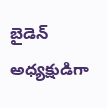బైడెన్ అధ్యక్షుడిగా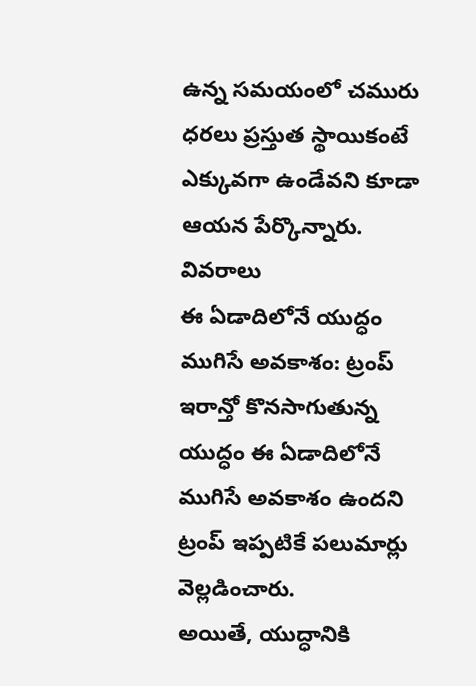ఉన్న సమయంలో చమురు ధరలు ప్రస్తుత స్థాయికంటే ఎక్కువగా ఉండేవని కూడా ఆయన పేర్కొన్నారు.
వివరాలు
ఈ ఏడాదిలోనే యుద్ధం ముగిసే అవకాశం: ట్రంప్
ఇరాన్తో కొనసాగుతున్న యుద్ధం ఈ ఏడాదిలోనే ముగిసే అవకాశం ఉందని ట్రంప్ ఇప్పటికే పలుమార్లు వెల్లడించారు.
అయితే, యుద్ధానికి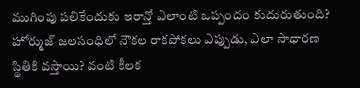ముగింపు పలికేందుకు ఇరాన్తో ఎలాంటి ఒప్పందం కుదురుతుంది? హోర్ముజ్ జలసంధిలో నౌకల రాకపోకలు ఎప్పుడు, ఎలా సాధారణ స్థితికి వస్తాయి? వంటి కీలక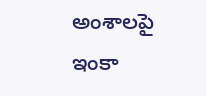అంశాలపై ఇంకా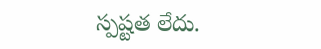స్పష్టత లేదు.